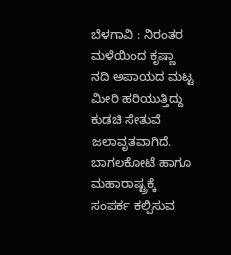ಬೆಳಗಾವಿ : ನಿರಂತರ ಮಳೆಯಿಂದ ಕೃಷ್ಣಾ ನದಿ ಅಪಾಯದ ಮಟ್ಟ ಮೀರಿ ಹರಿಯುತ್ತಿದ್ದು ಕುಡಚಿ ಸೇತುವೆ ಜಲಾವೃತವಾಗಿದೆ.
ಬಾಗಲಕೋಟೆ ಹಾಗೂ ಮಹಾರಾಷ್ಟ್ರಕ್ಕೆ ಸಂಪರ್ಕ ಕಲ್ಪಿಸುವ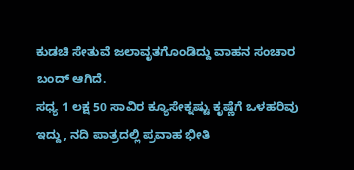ಕುಡಚಿ ಸೇತುವೆ ಜಲಾವೃತಗೊಂಡಿದ್ದು ವಾಹನ ಸಂಚಾರ ಬಂದ್ ಆಗಿದೆ.
ಸಧ್ಯ 1 ಲಕ್ಷ 50 ಸಾವಿರ ಕ್ಯೂಸೇಕ್ನಷ್ಟು ಕೃಷ್ಣೆಗೆ ಒಳಹರಿವು ಇದ್ದು, ನದಿ ಪಾತ್ರದಲ್ಲಿ ಪ್ರವಾಹ ಭೀತಿ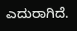ಎದುರಾಗಿದೆ.